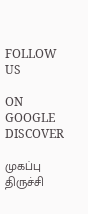FOLLOW US

ON GOOGLE DISCOVER

முகப்பு
திருச்சி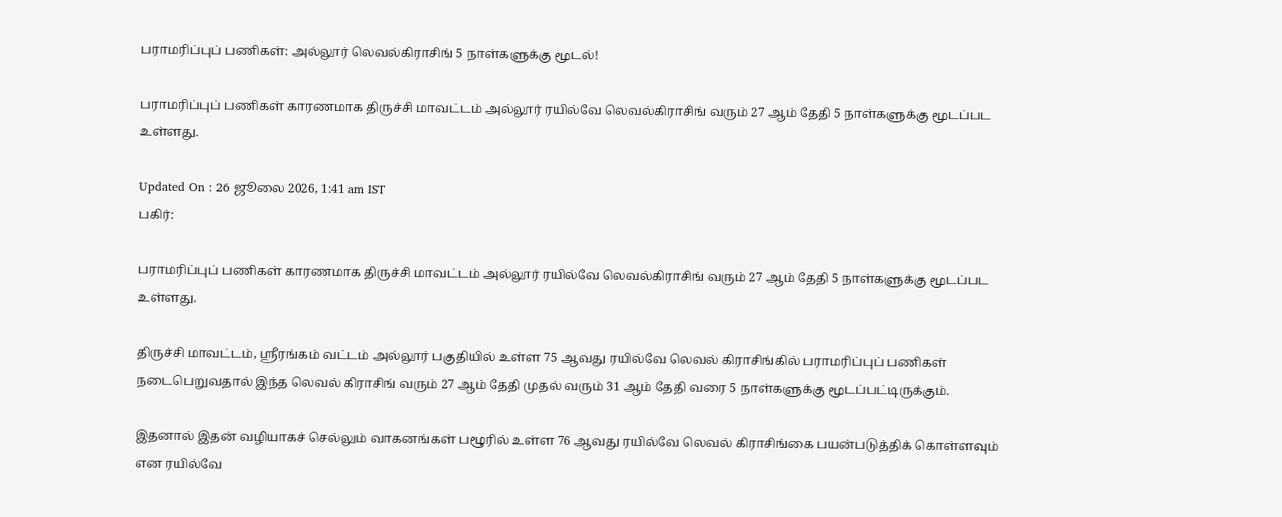பராமரிப்புப் பணிகள்: அல்லூர் லெவல்கிராசிங் 5 நாள்களுக்கு மூடல்!

பராமரிப்புப் பணிகள் காரணமாக திருச்சி மாவட்டம் அல்லூர் ரயில்வே லெவல்கிராசிங் வரும் 27 ஆம் தேதி 5 நாள்களுக்கு மூடப்பட உள்ளது.

Updated On : 26 ஜூலை 2026, 1:41 am IST
பகிர்:

பராமரிப்புப் பணிகள் காரணமாக திருச்சி மாவட்டம் அல்லூர் ரயில்வே லெவல்கிராசிங் வரும் 27 ஆம் தேதி 5 நாள்களுக்கு மூடப்பட உள்ளது.

திருச்சி மாவட்டம், ஸ்ரீரங்கம் வட்டம் அல்லூர் பகுதியில் உள்ள 75 ஆவது ரயில்வே லெவல் கிராசிங்கில் பராமரிப்புப் பணிகள் நடைபெறுவதால் இந்த லெவல் கிராசிங் வரும் 27 ஆம் தேதி முதல் வரும் 31 ஆம் தேதி வரை 5 நாள்களுக்கு மூடப்பட்டிருக்கும்.

இதனால் இதன் வழியாகச் செல்லும் வாகனங்கள் பழூரில் உள்ள 76 ஆவது ரயில்வே லெவல் கிராசிங்கை பயன்படுத்திக் கொள்ளவும் என ரயில்வே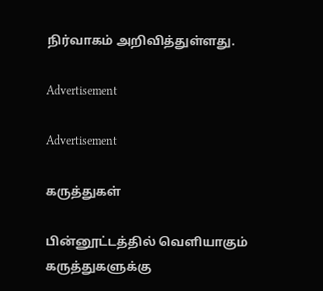நிர்வாகம் அறிவித்துள்ளது.

Advertisement

Advertisement

கருத்துகள்

பின்னூட்டத்தில் வெளியாகும் கருத்துகளுக்கு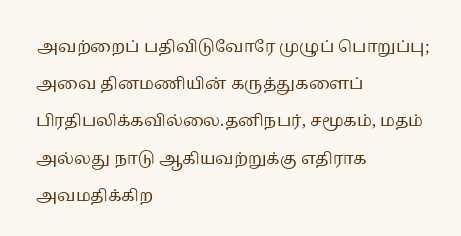அவற்றைப் பதிவிடுவோரே முழுப் பொறுப்பு; அவை தினமணியின் கருத்துகளைப் பிரதிபலிக்கவில்லை.தனிநபர், சமூகம், மதம் அல்லது நாடு ஆகியவற்றுக்கு எதிராக அவமதிக்கிற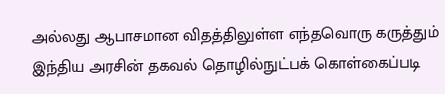அல்லது ஆபாசமான விதத்திலுள்ள எந்தவொரு கருத்தும் இந்திய அரசின் தகவல் தொழில்நுட்பக் கொள்கைப்படி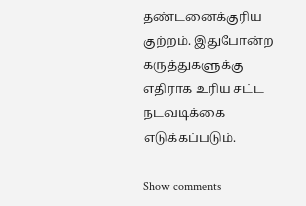தண்டனைக்குரிய குற்றம். இதுபோன்ற கருத்துகளுக்கு எதிராக உரிய சட்ட நடவடிக்கை எடுக்கப்படும்.

Show comments